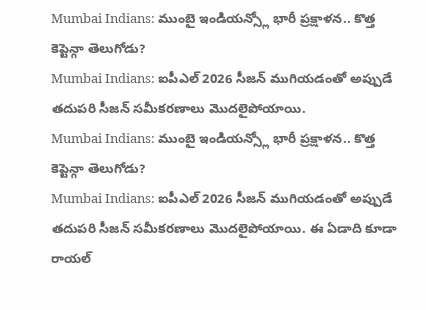Mumbai Indians: ముంబై ఇండియన్స్లో భారీ ప్రక్షాళన.. కొత్త కెప్టెన్గా తెలుగోడు?
Mumbai Indians: ఐపీఎల్ 2026 సీజన్ ముగియడంతో అప్పుడే తదుపరి సీజన్ సమీకరణాలు మొదలైపోయాయి.
Mumbai Indians: ముంబై ఇండియన్స్లో భారీ ప్రక్షాళన.. కొత్త కెప్టెన్గా తెలుగోడు?
Mumbai Indians: ఐపీఎల్ 2026 సీజన్ ముగియడంతో అప్పుడే తదుపరి సీజన్ సమీకరణాలు మొదలైపోయాయి. ఈ ఏడాది కూడా రాయల్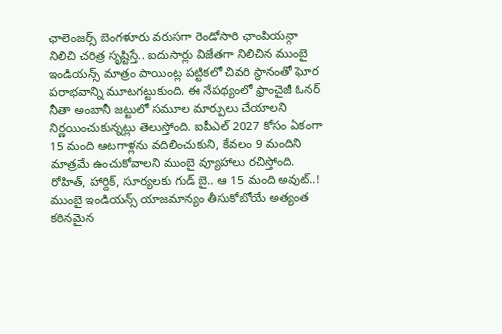ఛాలెంజర్స్ బెంగళూరు వరుసగా రెండోసారి ఛాంపియన్గా నిలిచి చరిత్ర సృష్టిస్తే.. ఐదుసార్లు విజేతగా నిలిచిన ముంబై ఇండియన్స్ మాత్రం పాయింట్ల పట్టికలో చివరి స్థానంతో ఘోర పరాభవాన్ని మూటగట్టుకుంది. ఈ నేపథ్యంలో ఫ్రాంచైజీ ఓనర్ నీతా అంబానీ జట్టులో సమూల మార్పులు చేయాలని నిర్ణయించుకున్నట్లు తెలుస్తోంది. ఐపీఎల్ 2027 కోసం ఏకంగా 15 మంది ఆటగాళ్లను వదిలించుకుని, కేవలం 9 మందిని మాత్రమే ఉంచుకోవాలని ముంబై వ్యూహాలు రచిస్తోంది.
రోహిత్, హార్దిక్, సూర్యలకు గుడ్ బై.. ఆ 15 మంది అవుట్..!
ముంబై ఇండియన్స్ యాజమాన్యం తీసుకోబోయే అత్యంత కఠినమైన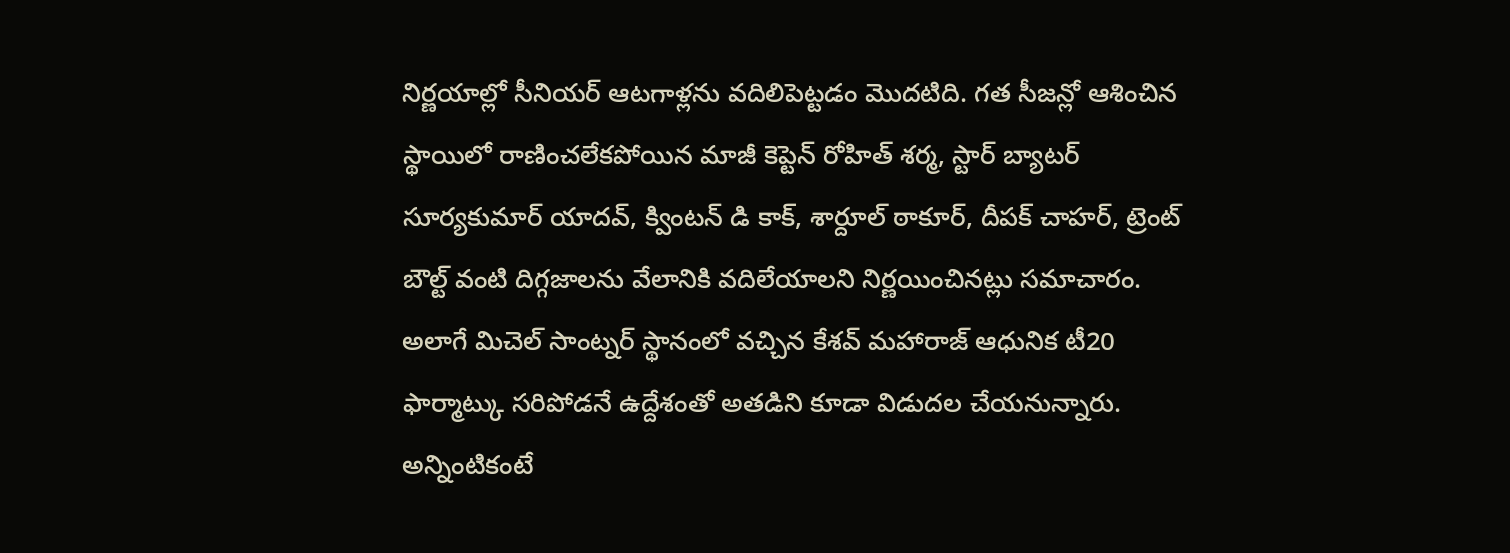నిర్ణయాల్లో సీనియర్ ఆటగాళ్లను వదిలిపెట్టడం మొదటిది. గత సీజన్లో ఆశించిన స్థాయిలో రాణించలేకపోయిన మాజీ కెప్టెన్ రోహిత్ శర్మ, స్టార్ బ్యాటర్ సూర్యకుమార్ యాదవ్, క్వింటన్ డి కాక్, శార్దూల్ ఠాకూర్, దీపక్ చాహర్, ట్రెంట్ బౌల్ట్ వంటి దిగ్గజాలను వేలానికి వదిలేయాలని నిర్ణయించినట్లు సమాచారం. అలాగే మిచెల్ సాంట్నర్ స్థానంలో వచ్చిన కేశవ్ మహారాజ్ ఆధునిక టీ20 ఫార్మాట్కు సరిపోడనే ఉద్దేశంతో అతడిని కూడా విడుదల చేయనున్నారు.
అన్నింటికంటే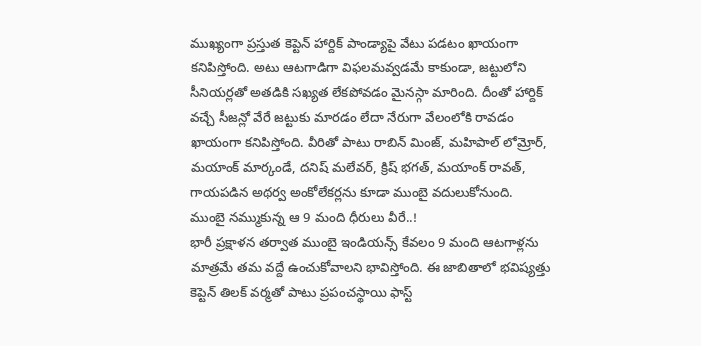ముఖ్యంగా ప్రస్తుత కెప్టెన్ హార్దిక్ పాండ్యాపై వేటు పడటం ఖాయంగా కనిపిస్తోంది. అటు ఆటగాడిగా విఫలమవ్వడమే కాకుండా, జట్టులోని సీనియర్లతో అతడికి సఖ్యత లేకపోవడం మైనస్గా మారింది. దీంతో హార్దిక్ వచ్చే సీజన్లో వేరే జట్టుకు మారడం లేదా నేరుగా వేలంలోకి రావడం ఖాయంగా కనిపిస్తోంది. వీరితో పాటు రాబిన్ మింజ్, మహిపాల్ లోమ్రోర్, మయాంక్ మార్కండే, దనిష్ మలేవర్, క్రిష్ భగత్, మయాంక్ రావత్, గాయపడిన అథర్వ అంకోలేకర్లను కూడా ముంబై వదులుకోనుంది.
ముంబై నమ్ముకున్న ఆ 9 మంది ధీరులు వీరే..!
భారీ ప్రక్షాళన తర్వాత ముంబై ఇండియన్స్ కేవలం 9 మంది ఆటగాళ్లను మాత్రమే తమ వద్దే ఉంచుకోవాలని భావిస్తోంది. ఈ జాబితాలో భవిష్యత్తు కెప్టెన్ తిలక్ వర్మతో పాటు ప్రపంచస్థాయి ఫాస్ట్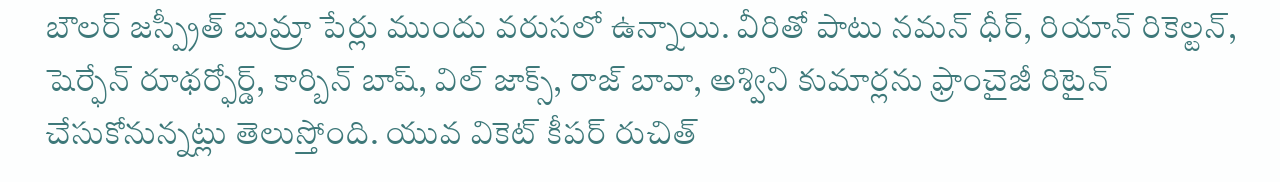బౌలర్ జస్ప్రీత్ బుమ్రా పేర్లు ముందు వరుసలో ఉన్నాయి. వీరితో పాటు నమన్ ధీర్, రియాన్ రికెల్టన్, షెర్ఫేన్ రూథర్ఫోర్డ్, కార్బిన్ బాష్, విల్ జాక్స్, రాజ్ బావా, అశ్విని కుమార్లను ఫ్రాంచైజీ రిటైన్ చేసుకోనున్నట్లు తెలుస్తోంది. యువ వికెట్ కీపర్ రుచిత్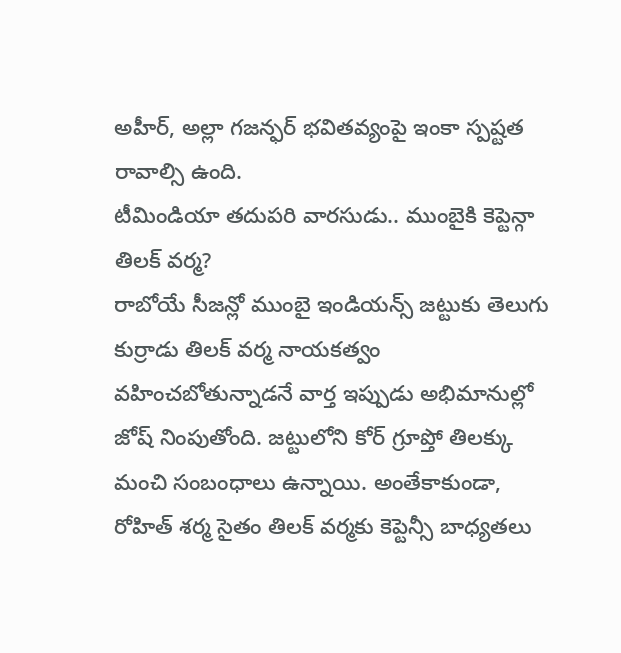అహీర్, అల్లా గజన్ఫర్ భవితవ్యంపై ఇంకా స్పష్టత రావాల్సి ఉంది.
టీమిండియా తదుపరి వారసుడు.. ముంబైకి కెప్టెన్గా తిలక్ వర్మ?
రాబోయే సీజన్లో ముంబై ఇండియన్స్ జట్టుకు తెలుగు కుర్రాడు తిలక్ వర్మ నాయకత్వం వహించబోతున్నాడనే వార్త ఇప్పుడు అభిమానుల్లో జోష్ నింపుతోంది. జట్టులోని కోర్ గ్రూప్తో తిలక్కు మంచి సంబంధాలు ఉన్నాయి. అంతేకాకుండా, రోహిత్ శర్మ సైతం తిలక్ వర్మకు కెప్టెన్సీ బాధ్యతలు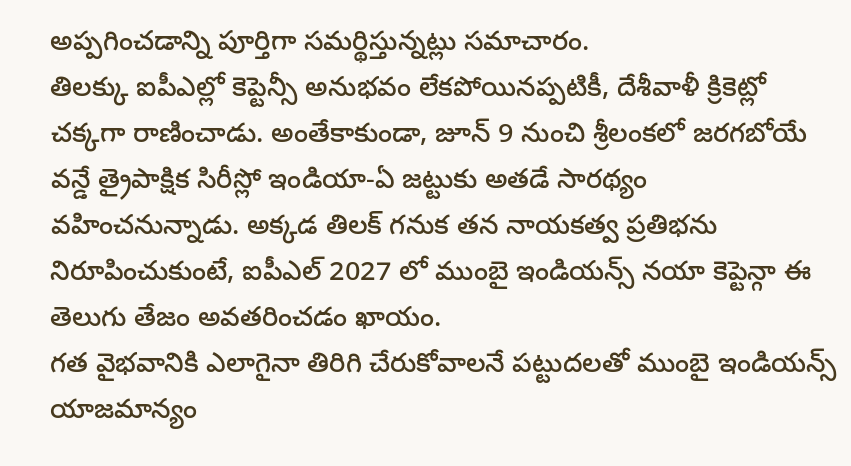అప్పగించడాన్ని పూర్తిగా సమర్థిస్తున్నట్లు సమాచారం.
తిలక్కు ఐపీఎల్లో కెప్టెన్సీ అనుభవం లేకపోయినప్పటికీ, దేశీవాళీ క్రికెట్లో చక్కగా రాణించాడు. అంతేకాకుండా, జూన్ 9 నుంచి శ్రీలంకలో జరగబోయే వన్డే త్రైపాక్షిక సిరీస్లో ఇండియా-ఏ జట్టుకు అతడే సారథ్యం వహించనున్నాడు. అక్కడ తిలక్ గనుక తన నాయకత్వ ప్రతిభను నిరూపించుకుంటే, ఐపీఎల్ 2027 లో ముంబై ఇండియన్స్ నయా కెప్టెన్గా ఈ తెలుగు తేజం అవతరించడం ఖాయం.
గత వైభవానికి ఎలాగైనా తిరిగి చేరుకోవాలనే పట్టుదలతో ముంబై ఇండియన్స్ యాజమాన్యం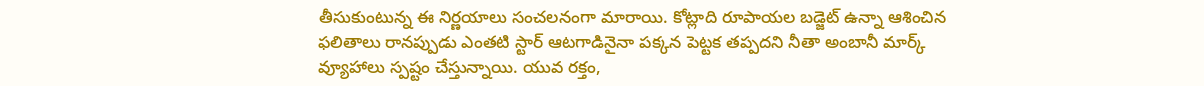తీసుకుంటున్న ఈ నిర్ణయాలు సంచలనంగా మారాయి. కోట్లాది రూపాయల బడ్జెట్ ఉన్నా ఆశించిన ఫలితాలు రానప్పుడు ఎంతటి స్టార్ ఆటగాడినైనా పక్కన పెట్టక తప్పదని నీతా అంబానీ మార్క్ వ్యూహాలు స్పష్టం చేస్తున్నాయి. యువ రక్తం,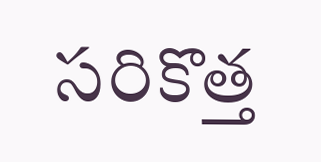సరికొత్త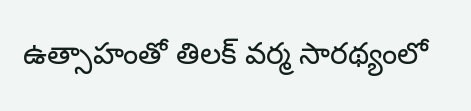ఉత్సాహంతో తిలక్ వర్మ సారథ్యంలో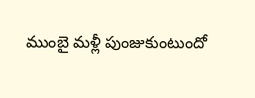ముంబై మళ్లీ పుంజుకుంటుందో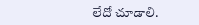లేదో చూడాలి.